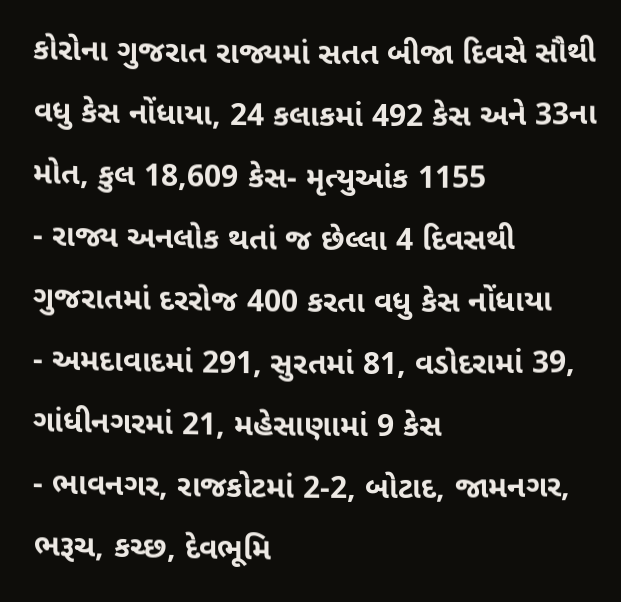કોરોના ગુજરાત રાજ્યમાં સતત બીજા દિવસે સૌથી વધુ કેસ નોંધાયા, 24 કલાકમાં 492 કેસ અને 33ના મોત, કુલ 18,609 કેસ- મૃત્યુઆંક 1155
- રાજ્ય અનલોક થતાં જ છેલ્લા 4 દિવસથી ગુજરાતમાં દરરોજ 400 કરતા વધુ કેસ નોંધાયા
- અમદાવાદમાં 291, સુરતમાં 81, વડોદરામાં 39, ગાંધીનગરમાં 21, મહેસાણામાં 9 કેસ
- ભાવનગર, રાજકોટમાં 2-2, બોટાદ, જામનગર, ભરૂચ, કચ્છ, દેવભૂમિ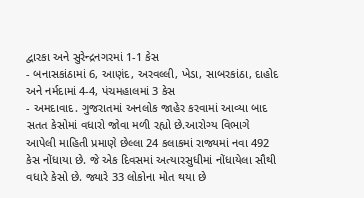દ્વારકા અને સુરેન્દ્રનગરમાં 1-1 કેસ
- બનાસકાંઠામાં 6, આણંદ, અરવલ્લી, ખેડા, સાબરકાંઠા, દાહોદ અને નર્મદામાં 4-4, પંચમહાલમાં 3 કેસ
- અમદાવાદ. ગુજરાતમાં અનલોક જાહેર કરવામાં આવ્યા બાદ સતત કેસોમાં વધારો જોવા મળી રહ્યો છે.આરોગ્ય વિભાગે આપેલી માહિતી પ્રમાણે છેલ્લા 24 કલાકમાં રાજ્યમાં નવા 492 કેસ નોંધાયા છે. જે એક દિવસમાં અત્યારસુધીમાં નોંધાયેલા સૌથી વધારે કેસો છે. જ્યારે 33 લોકોના મોત થયા છે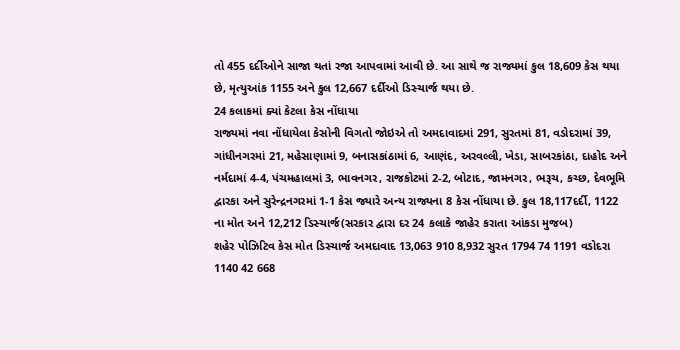તો 455 દર્દીઓને સાજા થતાં રજા આપવામાં આવી છે. આ સાથે જ રાજ્યમાં કુલ 18,609 કેસ થયા છે, મૃત્યુઆંક 1155 અને કુલ 12,667 દર્દીઓ ડિસ્ચાર્જ થયા છે.
24 કલાકમાં ક્યાં કેટલા કેસ નોંધાયા
રાજ્યમાં નવા નોંધાયેલા કેસોની વિગતો જોઇએ તો અમદાવાદમાં 291, સુરતમાં 81, વડોદરામાં 39, ગાંધીનગરમાં 21, મહેસાણામાં 9, બનાસકાંઠામાં 6, આણંદ, અરવલ્લી, ખેડા, સાબરકાંઠા, દાહોદ અને નર્મદામાં 4-4, પંચમહાલમાં 3, ભાવનગર, રાજકોટમાં 2-2, બોટાદ, જામનગર, ભરૂચ, કચ્છ, દેવભૂમિ દ્વારકા અને સુરેન્દ્રનગરમાં 1-1 કેસ જ્યારે અન્ય રાજ્યના 8 કેસ નોંધાયા છે. કુલ 18,117દર્દી, 1122 ના મોત અને 12,212 ડિસ્ચાર્જ(સરકાર દ્વારા દર 24 કલાકે જાહેર કરાતા આંકડા મુજબ)
શહેર પોઝિટિવ કેસ મોત ડિસ્ચાર્જ અમદાવાદ 13,063 910 8,932 સુરત 1794 74 1191 વડોદરા 1140 42 668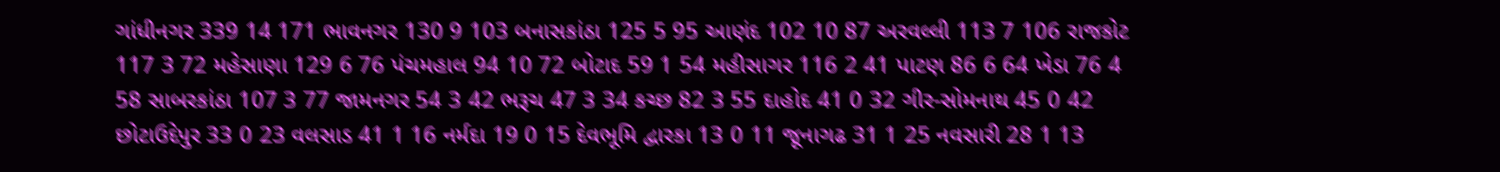ગાંધીનગર 339 14 171 ભાવનગર 130 9 103 બનાસકાંઠા 125 5 95 આણંદ 102 10 87 અરવલ્લી 113 7 106 રાજકોટ 117 3 72 મહેસાણા 129 6 76 પંચમહાલ 94 10 72 બોટાદ 59 1 54 મહીસાગર 116 2 41 પાટણ 86 6 64 ખેડા 76 4 58 સાબરકાંઠા 107 3 77 જામનગર 54 3 42 ભરૂચ 47 3 34 કચ્છ 82 3 55 દાહોદ 41 0 32 ગીર-સોમનાથ 45 0 42 છોટાઉદેપુર 33 0 23 વલસાડ 41 1 16 નર્મદા 19 0 15 દેવભૂમિ દ્વારકા 13 0 11 જૂનાગઢ 31 1 25 નવસારી 28 1 13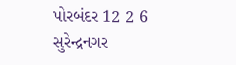પોરબંદર 12 2 6 સુરેન્દ્રનગર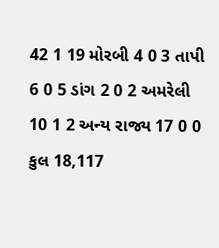42 1 19 મોરબી 4 0 3 તાપી 6 0 5 ડાંગ 2 0 2 અમરેલી 10 1 2 અન્ય રાજ્ય 17 0 0 કુલ 18,117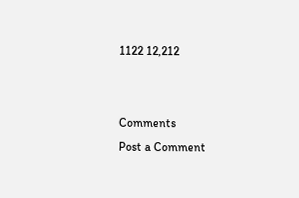1122 12,212


Comments
Post a Comment